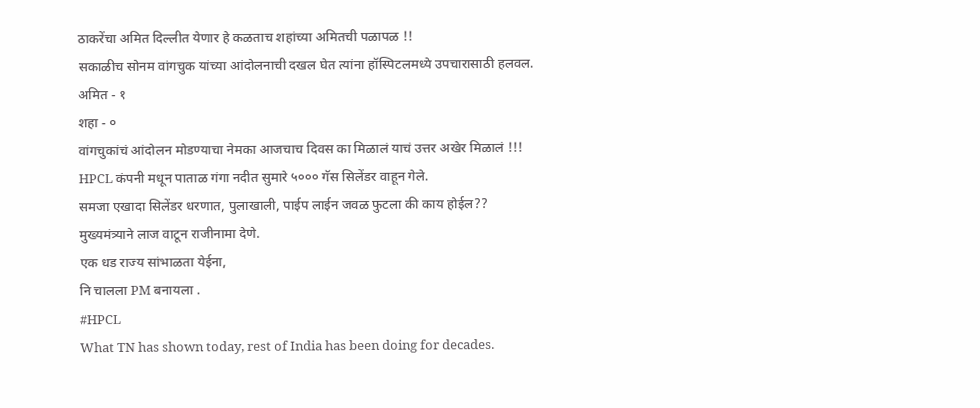ठाकरेंचा अमित दिल्लीत येणार हे कळताच शहांच्या अमितची पळापळ !!
सकाळीच सोनम वांगचुक यांच्या आंदोलनाची दखल घेत त्यांना हॉस्पिटलमध्ये उपचारासाठी हलवल.
अमित - १
शहा - ०
वांगचुकांचं आंदोलन मोडण्याचा नेमका आजचाच दिवस का मिळालं याचं उत्तर अखेर मिळालं !!!
HPCL कंपनी मधून पाताळ गंगा नदीत सुमारे ५००० गॅस सिलेंडर वाहून गेले.
समजा एखादा सिलेंडर धरणात, पुलाखाली, पाईप लाईन जवळ फुटला की काय होईल??
मुख्यमंत्र्याने लाज वाटून राजीनामा देणे.
एक धड राज्य सांभाळता येईना,
नि चालला PM बनायला .
#HPCL
What TN has shown today, rest of India has been doing for decades.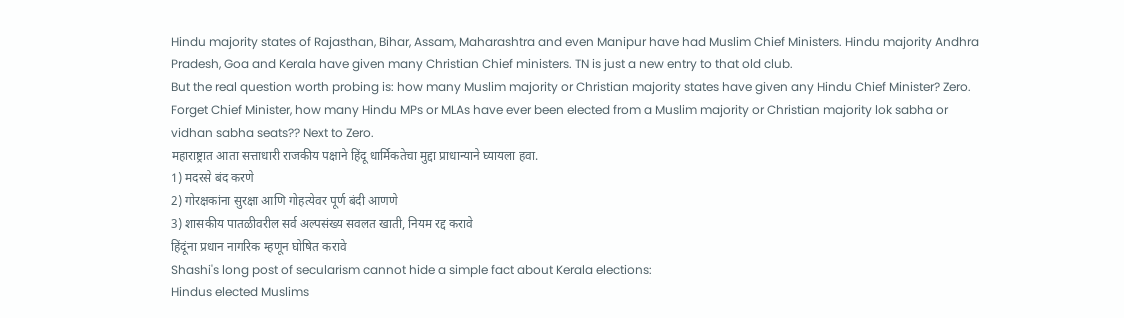Hindu majority states of Rajasthan, Bihar, Assam, Maharashtra and even Manipur have had Muslim Chief Ministers. Hindu majority Andhra Pradesh, Goa and Kerala have given many Christian Chief ministers. TN is just a new entry to that old club.
But the real question worth probing is: how many Muslim majority or Christian majority states have given any Hindu Chief Minister? Zero.
Forget Chief Minister, how many Hindu MPs or MLAs have ever been elected from a Muslim majority or Christian majority lok sabha or vidhan sabha seats?? Next to Zero.
महाराष्ट्रात आता सत्ताधारी राजकीय पक्षाने हिंदू धार्मिकतेचा मुद्दा प्राधान्याने घ्यायला हवा.
1) मदरसे बंद करणे
2) गोरक्षकांना सुरक्षा आणि गोहत्येवर पूर्ण बंदी आणणे
3) शासकीय पातळीवरील सर्व अल्पसंख्य सवलत खाती, नियम रद्द करावे
हिंदूंना प्रधान नागरिक म्हणून घोषित करावे
Shashi's long post of secularism cannot hide a simple fact about Kerala elections:
Hindus elected Muslims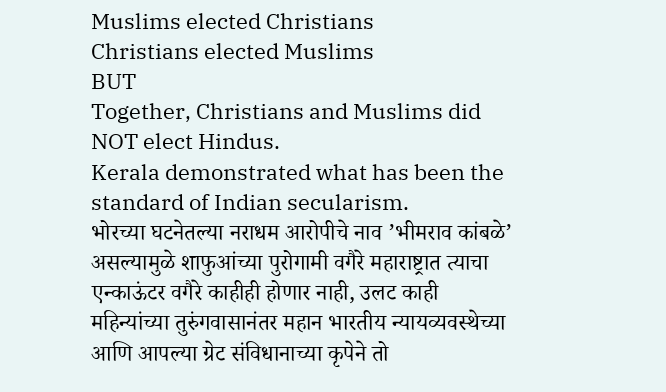Muslims elected Christians
Christians elected Muslims
BUT
Together, Christians and Muslims did NOT elect Hindus.
Kerala demonstrated what has been the standard of Indian secularism.
भोरच्या घटनेतल्या नराधम आरोपीचे नाव ’भीमराव कांबळे’ असल्यामुळे शाफुआंच्या पुरोगामी वगैरे महाराष्ट्रात त्याचा एन्काऊंटर वगैरे काहीही होणार नाही, उलट काही महिन्यांच्या तुरुंगवासानंतर महान भारतीय न्यायव्यवस्थेच्या आणि आपल्या ग्रेट संविधानाच्या कृपेने तो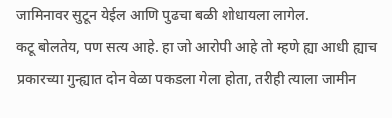जामिनावर सुटून येईल आणि पुढचा बळी शोधायला लागेल.
कटू बोलतेय, पण सत्य आहे. हा जो आरोपी आहे तो म्हणे ह्या आधी ह्याच प्रकारच्या गुन्ह्यात दोन वेळा पकडला गेला होता, तरीही त्याला जामीन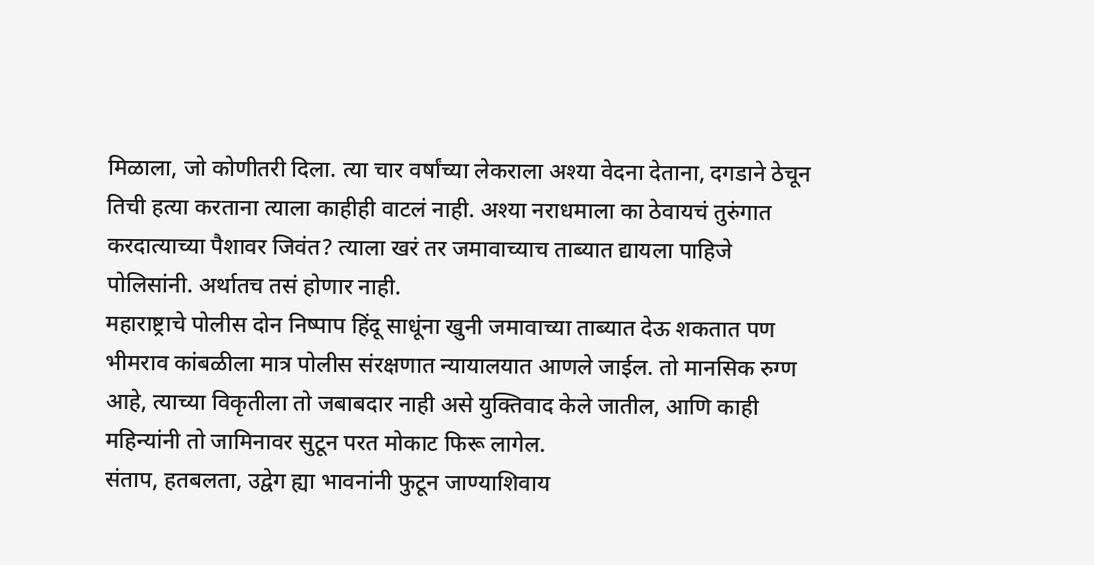मिळाला, जो कोणीतरी दिला. त्या चार वर्षांच्या लेकराला अश्या वेदना देताना, दगडाने ठेचून तिची हत्या करताना त्याला काहीही वाटलं नाही. अश्या नराधमाला का ठेवायचं तुरुंगात करदात्याच्या पैशावर जिवंत? त्याला खरं तर जमावाच्याच ताब्यात द्यायला पाहिजे पोलिसांनी. अर्थातच तसं होणार नाही.
महाराष्ट्राचे पोलीस दोन निष्पाप हिंदू साधूंना खुनी जमावाच्या ताब्यात देऊ शकतात पण भीमराव कांबळीला मात्र पोलीस संरक्षणात न्यायालयात आणले जाईल. तो मानसिक रुग्ण आहे, त्याच्या विकृतीला तो जबाबदार नाही असे युक्तिवाद केले जातील, आणि काही महिन्यांनी तो जामिनावर सुटून परत मोकाट फिरू लागेल.
संताप, हतबलता, उद्वेग ह्या भावनांनी फुटून जाण्याशिवाय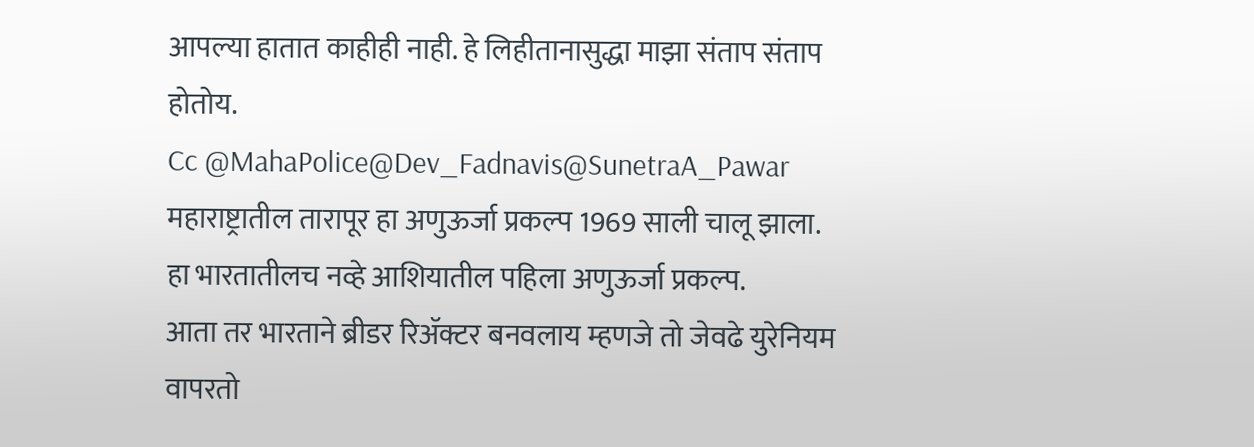आपल्या हातात काहीही नाही. हे लिहीतानासुद्धा माझा संताप संताप होतोय.
Cc @MahaPolice@Dev_Fadnavis@SunetraA_Pawar
महाराष्ट्रातील तारापूर हा अणुऊर्जा प्रकल्प 1969 साली चालू झाला.
हा भारतातीलच नव्हे आशियातील पहिला अणुऊर्जा प्रकल्प.
आता तर भारताने ब्रीडर रिॲक्टर बनवलाय म्हणजे तो जेवढे युरेनियम वापरतो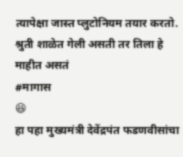त्यापेक्षा जास्त प्लुटोनियम तयार करतो.
श्रुती शाळेत गेली असती तर तिला हे माहीत असतं
#मागास
😆
हा पहा मुख्यमंत्री देवेंद्रपंत फडणवीसांचा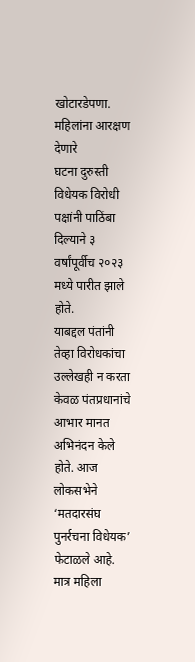खोटारडेपणा. महिलांना आरक्षण देणारे
घटना दुरुस्ती विधेयक विरोधी पक्षांनी पाठिंबा दिल्याने ३ वर्षांपूर्वीच २०२३ मध्ये पारीत झाले होते.
याबद्दल पंतांनी तेव्हा विरोधकांचा उल्लेखही न करता केवळ पंतप्रधानांचे आभार मानत अभिनंदन केले होते. आज लोकसभेने ‘मतदारसंघ पुनर्रचना विधेयक’ फेटाळले आहे.
मात्र महिला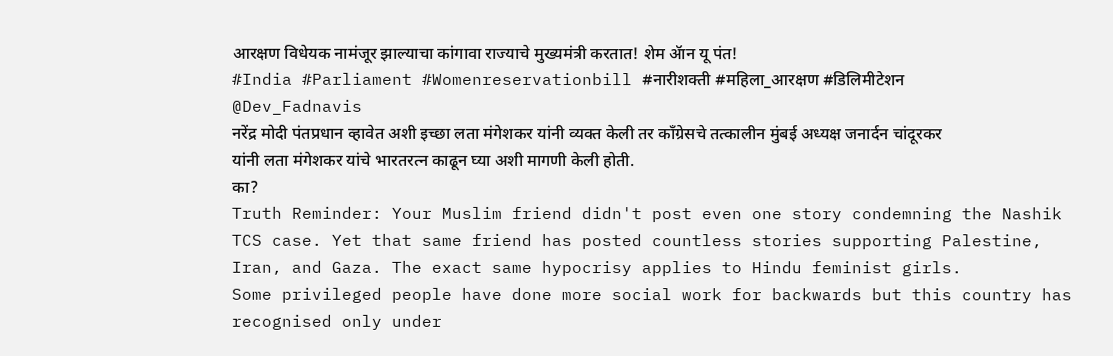आरक्षण विधेयक नामंजूर झाल्याचा कांगावा राज्याचे मुख्यमंत्री करतात! शेम ॲान यू पंत!
#India #Parliament #Womenreservationbill #नारीशक्ती #महिला_आरक्षण #डिलिमीटेशन
@Dev_Fadnavis
नरेंद्र मोदी पंतप्रधान व्हावेत अशी इच्छा लता मंगेशकर यांनी व्यक्त केली तर काँग्रेसचे तत्कालीन मुंबई अध्यक्ष जनार्दन चांदूरकर यांनी लता मंगेशकर यांचे भारतरत्न काढून घ्या अशी मागणी केली होती.
का?
Truth Reminder: Your Muslim friend didn't post even one story condemning the Nashik TCS case. Yet that same friend has posted countless stories supporting Palestine, Iran, and Gaza. The exact same hypocrisy applies to Hindu feminist girls.
Some privileged people have done more social work for backwards but this country has recognised only under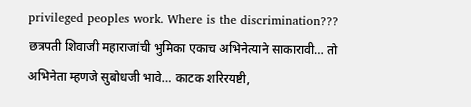privileged peoples work. Where is the discrimination???
छत्रपती शिवाजी महाराजांची भुमिका एकाच अभिनेत्याने साकारावी… तो अभिनेता म्हणजे सुबोधजी भावे… काटक शरिरयष्टी,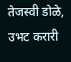तेजस्वी डोळे, उभट करारी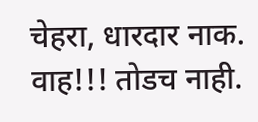चेहरा, धारदार नाक.
वाह!!! तोडच नाही.